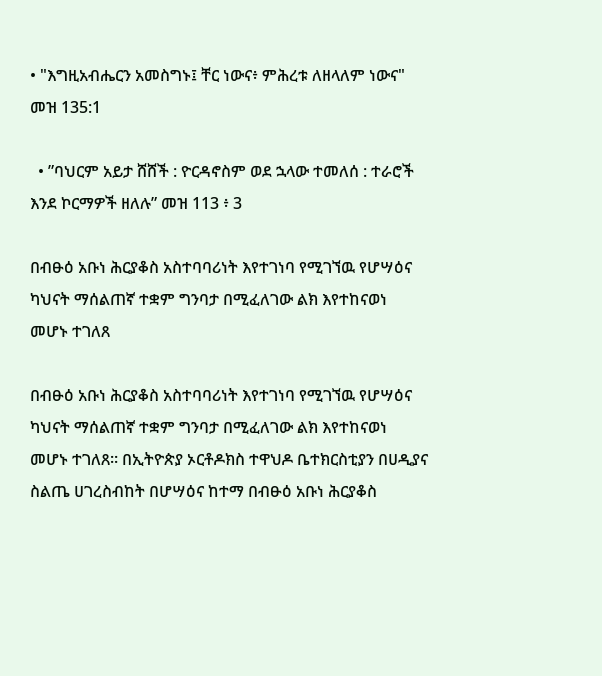• "እግዚአብሔርን አመስግኑ፤ ቸር ነውና፥ ምሕረቱ ለዘላለም ነውና" መዝ 135:1

  • ”ባህርም አይታ ሸሸች : ዮርዳኖስም ወደ ኋላው ተመለሰ : ተራሮች እንደ ኮርማዎች ዘለሉ” መዝ 113 ፥ 3

በብፁዕ አቡነ ሕርያቆስ አስተባባሪነት እየተገነባ የሚገኘዉ የሆሣዕና ካህናት ማሰልጠኛ ተቋም ግንባታ በሚፈለገው ልክ እየተከናወነ መሆኑ ተገለጸ

በብፁዕ አቡነ ሕርያቆስ አስተባባሪነት እየተገነባ የሚገኘዉ የሆሣዕና ካህናት ማሰልጠኛ ተቋም ግንባታ በሚፈለገው ልክ እየተከናወነ መሆኑ ተገለጸ። በኢትዮጵያ ኦርቶዶክስ ተዋህዶ ቤተክርስቲያን በሀዲያና ስልጤ ሀገረስብከት በሆሣዕና ከተማ በብፁዕ አቡነ ሕርያቆስ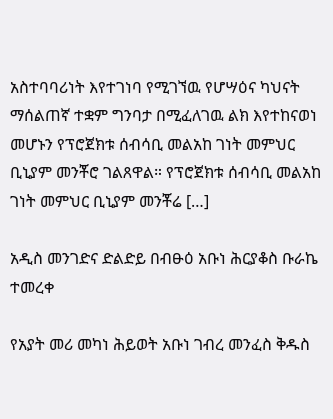አስተባባሪነት እየተገነባ የሚገኘዉ የሆሣዕና ካህናት ማሰልጠኛ ተቋም ግንባታ በሚፈለገዉ ልክ እየተከናወነ መሆኑን የፕሮጀክቱ ሰብሳቢ መልአከ ገነት መምህር ቢኒያም መንቾሮ ገልጸዋል። የፕሮጀክቱ ሰብሳቢ መልአከ ገነት መምህር ቢኒያም መንቾሬ […]

አዲስ መንገድና ድልድይ በብፁዕ አቡነ ሕርያቆስ ቡራኬ ተመረቀ

የአያት መሪ መካነ ሕይወት አቡነ ገብረ መንፈስ ቅዱስ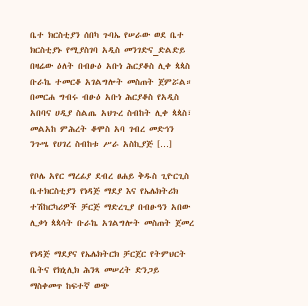ቤተ ክርስቲያን ሰበካ ጉባኤ የሠራው ወደ ቤተ ክርስቲያኑ የሚያስገባ አዲስ መንገድና_ድልድይ በዛሬው ዕለት በብፁዕ አቡነ ሕርያቆስ ሊቀ ጳጳስ ቡራኬ ተመርቆ አገልግሎት መስጠት ጀምሯል። በመርሐ ግብሩ ብፁዕ አቡነ ሕርያቆስ የአዲስ አበባና ሀዲያ ስልጤ አህጉረ ስብከት ሊቀ ጳጳስ፣ መልአከ ምሕረት ቆሞስ አባ ገብረ መድኅን ንጉሤ የሀገረ ስብከቱ ሥራ አስኪያጅ […]

የቦሌ አየር ማረፊያ ደብረ ፀሐይ ቅዱስ ጊዮርጊስ ቤተክርስቲያን የነዳጅ ማደያ እና የኤሌክትሪክ ተሽከርካሪዎች ቻርጅ ማድረጊያ በብፁዓን አበው ሊቃነ ጳጳሳት ቡራኬ አገልግሎት መስጠት ጀመረ

የነዳጅ ማደያና የኤሌክትርክ ቻርጀር የትምህርት ቤትና የክኒሊክ ሕንጻ መሠረት ድንጋይ ማስቀመጥ ከፍተኛ ወጭ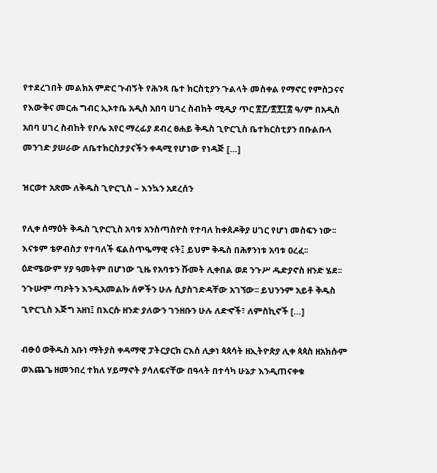የተደረገበት መልክአ ምድር ጉብኝት የሕንጻ ቤተ ክርስቲያን ጉልላት መስቀል የማኖር የምስጋናና የእውቅና መርሐ ግብር ኢኦተቤ አዲስ አበባ ሀገረ ስብከት ሚዲያ ጥር ፳፫/፳፻፲፰ ዓ/ም በአዲስ አበባ ሀገረ ስብከት የቦሌ አየር ማረፊያ ደብረ ፀሐይ ቅዱስ ጊዮርጊስ ቤተክርስቲያን በቡልቡላ መንገድ ያሠራው ለቤተክርስታያናችን ቀዳሚ የሆነው የነዳጅ […]

ዝርወተ አጽሙ ለቅዱስ ጊዮርጊስ – እንኳን አደረሰን

የሊቀ ሰማዕት ቅዱስ ጊዮርጊስ አባቱ አንስጣስዮስ የተባለ ከቀጰዶቅያ ሀገር የሆነ መስፍን ነው፡፡ እናቱም ቴዎብስታ የተባለች ፍልስጥዔማዊ ናት፤ ይህም ቅዱስ በሕፃንነቱ አባቱ ዐረፈ፡፡ ዕድሜውም ሃያ ዓመትም በሆነው ጊዜ የአባቱን ሹመት ሊቀበል ወደ ንጉሥ ዱድያኖስ ዘንድ ሄደ፡፡ ንጉሡም ጣዖትን እንዲአመልኩ ሰዎችን ሁሉ ሲያስገድዳቸው አገኘው፡፡ ይህንንም አይቶ ቅዱስ ጊዮርጊስ እጅግ አዘነ፤ በእርሱ ዘንድ ያለውን ገንዘቡን ሁሉ ለድኆች፣ ለምስኪኖች […]

ብፁዕ ወቅዱስ አቡነ ማትያስ ቀዳማዊ ፓትርያርክ ርእሰ ሊቃነ ጳጳሳት ዘኢትዮጵያ ሊቀ ጳጳስ ዘአክሱም ወእጨጌ ዘመንበረ ተክለ ሃይማኖት ያሳለፍናቸው በዓላት በተሳካ ሁኔታ እንዲጠናቀቁ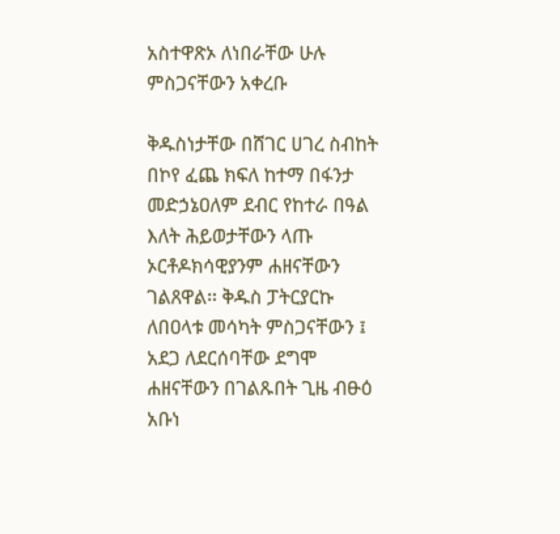አስተዋጽኦ ለነበራቸው ሁሉ ምስጋናቸውን አቀረቡ

ቅዱስነታቸው በሸገር ሀገረ ስብከት በኮየ ፈጨ ክፍለ ከተማ በፋንታ መድኃኔዐለም ደብር የከተራ በዓል እለት ሕይወታቸውን ላጡ ኦርቶዶክሳዊያንም ሐዘናቸውን ገልጸዋል፡፡ ቅዱስ ፓትርያርኩ ለበዐላቱ መሳካት ምስጋናቸውን ፤ አደጋ ለደርሰባቸው ደግሞ ሐዘናቸውን በገልጹበት ጊዜ ብፁዕ አቡነ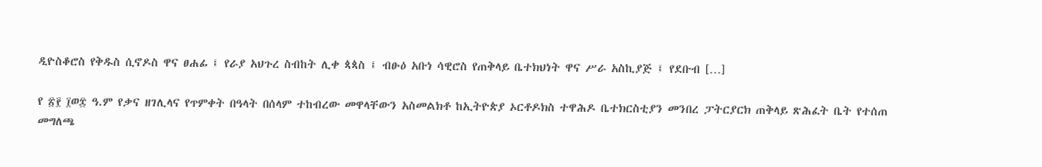ዲዮስቆሮስ የቅዱስ ሲኖዶስ ዋና ፀሐፊ ፤ የራያ አህጉረ ስብከት ሊቀ ጳጳስ ፤ ብፁዕ አቡነ ሳዊሮስ የጠቅላይ ቤተክህነት ዋና ሥራ አስኪያጅ ፤ የደቡብ […]

የ ፳፻ ፲ወ፰ ዓ.ም የቃና ዘገሊላና የጥምቀት በዓላት በሰላም ተከብረው መዋላቸውን አስመልክቶ ከኢትዮጵያ ኦርቶዶክስ ተዋሕዶ ቤተክርስቲያን መንበረ ፓትርያርክ ጠቅላይ ጽሕፈት ቤት የተሰጠ መግለጫ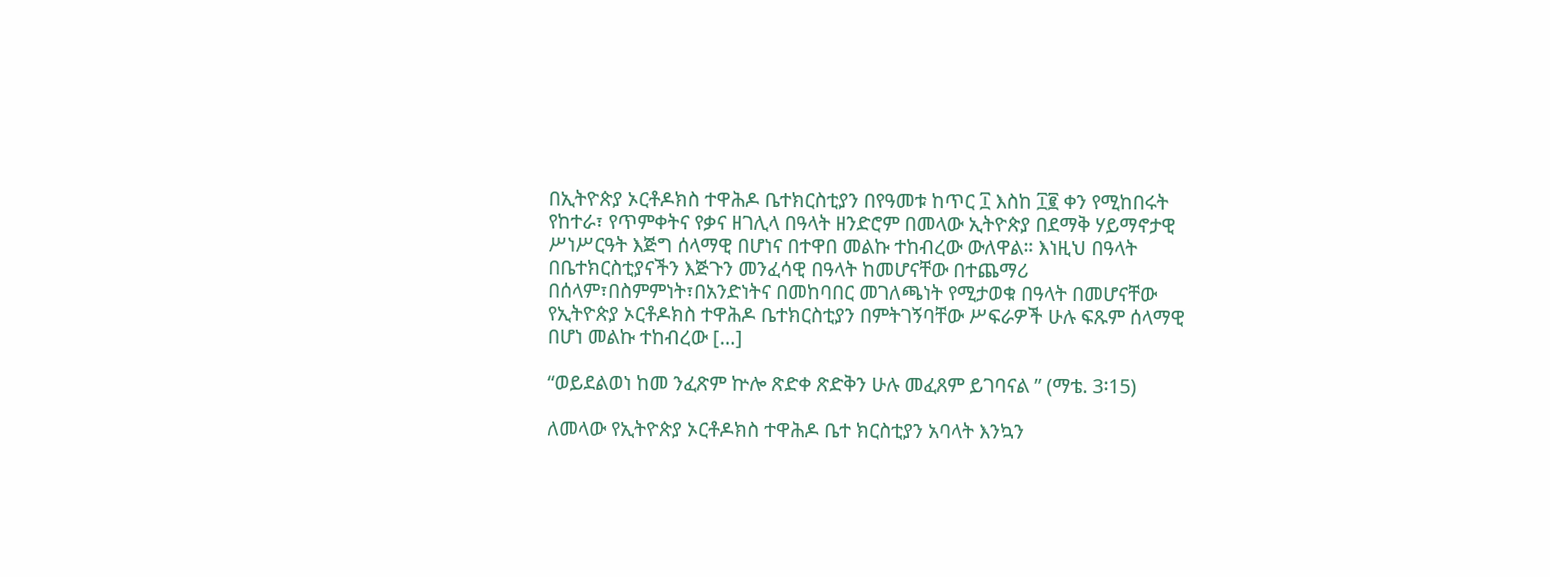በኢትዮጵያ ኦርቶዶክስ ተዋሕዶ ቤተክርስቲያን በየዓመቱ ከጥር ፲ እስከ ፲፪ ቀን የሚከበሩት የከተራ፣ የጥምቀትና የቃና ዘገሊላ በዓላት ዘንድሮም በመላው ኢትዮጵያ በደማቅ ሃይማኖታዊ ሥነሥርዓት እጅግ ሰላማዊ በሆነና በተዋበ መልኩ ተከብረው ውለዋል። እነዚህ በዓላት በቤተክርስቲያናችን እጅጉን መንፈሳዊ በዓላት ከመሆናቸው በተጨማሪ በሰላም፣በስምምነት፣በአንድነትና በመከባበር መገለጫነት የሚታወቁ በዓላት በመሆናቸው የኢትዮጵያ ኦርቶዶክስ ተዋሕዶ ቤተክርስቲያን በምትገኝባቸው ሥፍራዎች ሁሉ ፍጹም ሰላማዊ በሆነ መልኩ ተከብረው […]

“ወይደልወነ ከመ ንፈጽም ኵሎ ጽድቀ ጽድቅን ሁሉ መፈጸም ይገባናል ” (ማቴ. 3፡15)

ለመላው የኢትዮጵያ ኦርቶዶክስ ተዋሕዶ ቤተ ክርስቲያን አባላት እንኳን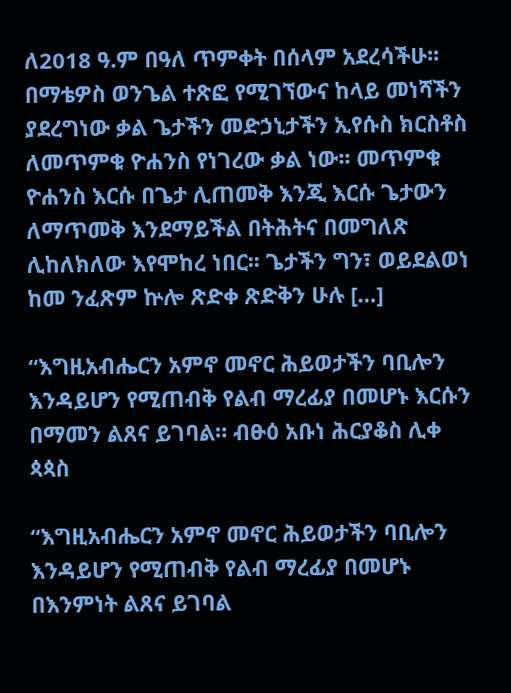ለ2018 ዓ.ም በዓለ ጥምቀት በሰላም አደረሳችሁ፡፡ በማቴዎስ ወንጌል ተጽፎ የሚገኘውና ከላይ መነሻችን ያደረግነው ቃል ጌታችን መድኃኒታችን ኢየሱስ ክርስቶስ ለመጥምቁ ዮሐንስ የነገረው ቃል ነው፡፡ መጥምቁ ዮሐንስ እርሱ በጌታ ሊጠመቅ እንጂ እርሱ ጌታውን ለማጥመቅ እንደማይችል በትሕትና በመግለጽ ሊከለክለው እየሞከረ ነበር፡፡ ጌታችን ግን፣ ወይደልወነ ከመ ንፈጽም ኵሎ ጽድቀ ጽድቅን ሁሉ […]

“እግዚአብሔርን አምኖ መኖር ሕይወታችን ባቢሎን እንዳይሆን የሚጠብቅ የልብ ማረፊያ በመሆኑ እርሱን በማመን ልጸና ይገባል። ብፁዕ አቡነ ሕርያቆስ ሊቀ ጳጳስ

“እግዚአብሔርን አምኖ መኖር ሕይወታችን ባቢሎን እንዳይሆን የሚጠብቅ የልብ ማረፊያ በመሆኑ በእንምነት ልጸና ይገባል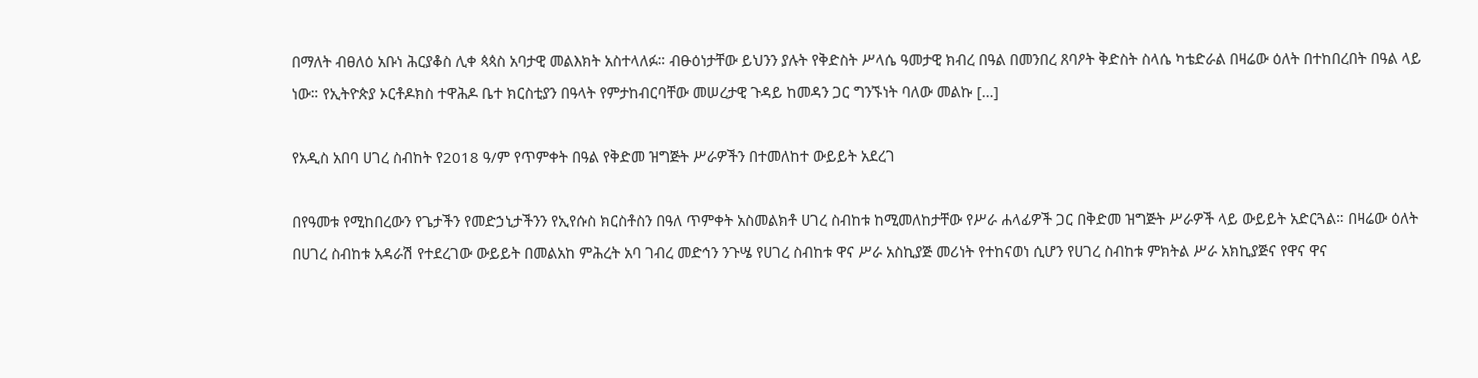በማለት ብፀለዕ አቡነ ሕርያቆስ ሊቀ ጳጳስ አባታዊ መልእክት አስተላለፉ። ብፁዕነታቸው ይህንን ያሉት የቅድስት ሥላሴ ዓመታዊ ክብረ በዓል በመንበረ ጸባዖት ቅድስት ስላሴ ካቴድራል በዛሬው ዕለት በተከበረበት በዓል ላይ ነው። የኢትዮጵያ ኦርቶዶክስ ተዋሕዶ ቤተ ክርስቲያን በዓላት የምታከብርባቸው መሠረታዊ ጉዳይ ከመዳን ጋር ግንኙነት ባለው መልኩ […]

የአዲስ አበባ ሀገረ ስብከት የ2018 ዓ/ም የጥምቀት በዓል የቅድመ ዝግጅት ሥራዎችን በተመለከተ ውይይት አደረገ

በየዓመቱ የሚከበረውን የጌታችን የመድኃኒታችንን የኢየሱስ ክርስቶስን በዓለ ጥምቀት አስመልክቶ ሀገረ ስብከቱ ከሚመለከታቸው የሥራ ሐላፊዎች ጋር በቅድመ ዝግጅት ሥራዎች ላይ ውይይት አድርጓል። በዛሬው ዕለት በሀገረ ስብከቱ አዳራሽ የተደረገው ውይይት በመልአከ ምሕረት አባ ገብረ መድኅን ንጉሤ የሀገረ ስብከቱ ዋና ሥራ አስኪያጅ መሪነት የተከናወነ ሲሆን የሀገረ ስብከቱ ምክትል ሥራ አክኪያጅና የዋና ዋና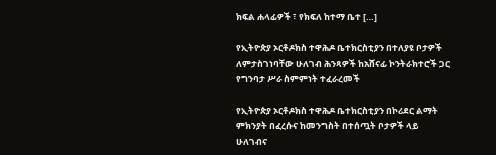ክፍል ሐላፊዎች ፣ የክፍለ ከተማ ቤተ […]

የኢትዮጵያ ኦርቶዶክስ ተዋሕዶ ቤተክርስቲያን በተለያዩ ቦታዎች ለምታስገነባቸው ሁለገብ ሕንጻዎች ከአሸናፊ ኮንትራክተሮች ጋር የግንባታ ሥራ ስምምነት ተፈራረመች

የኢትዮጵያ ኦርቶዶክስ ተዋሕዶ ቤተክርስቲያን በኮሪደር ልማት ምክንያት በፈረሱና ከመንግስት በተሰጧት ቦታዎች ላይ ሁለገብና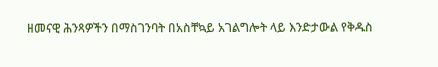ዘመናዊ ሕንጻዎችን በማስገንባት በአስቸኳይ አገልግሎት ላይ እንድታውል የቅዱስ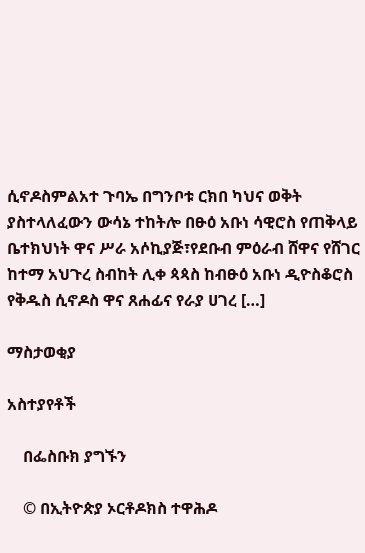ሲኖዶስምልአተ ጉባኤ በግንቦቱ ርክበ ካህና ወቅት ያስተላለፈውን ውሳኔ ተከትሎ በፁዕ አቡነ ሳዊሮስ የጠቅላይ ቤተክህነት ዋና ሥራ አሶኪያጅ፣የደቡብ ምዕራብ ሸዋና የሸገር ከተማ አህጉረ ስብከት ሊቀ ጳጳስ ከብፁዕ አቡነ ዲዮስቆሮስ የቅዱስ ሲኖዶስ ዋና ጸሐፊና የራያ ሀገረ […]

ማስታወቂያ

አስተያየቶች

    በፌስቡክ ያግኙን

    © በኢትዮጵያ ኦርቶዶክስ ተዋሕዶ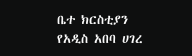ቤተ ክርስቲያን የአዲስ አበባ ሀገረ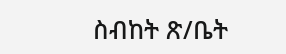ስብከት ጽ/ቤት